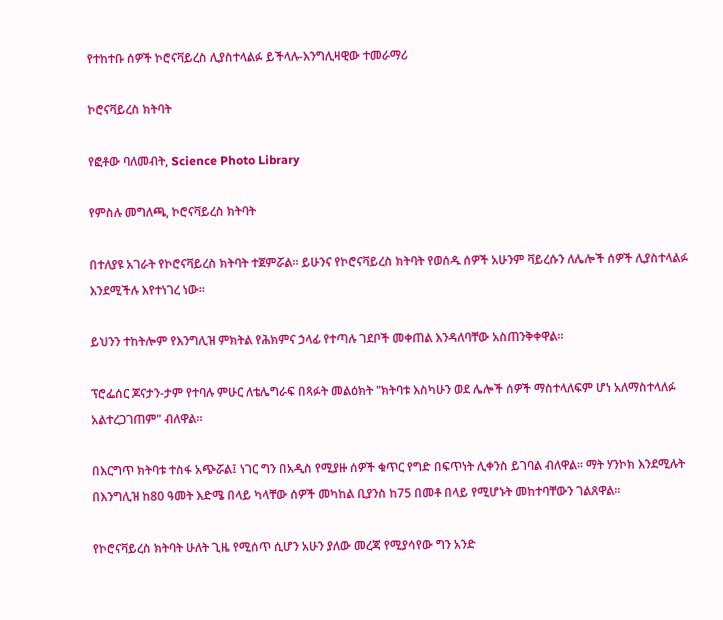የተከተቡ ሰዎች ኮሮናቫይረስ ሊያስተላልፉ ይችላሉ-እንግሊዛዊው ተመራማሪ

ኮሮናቫይረስ ክትባት

የፎቶው ባለመብት, Science Photo Library

የምስሉ መግለጫ, ኮሮናቫይረስ ክትባት

በተለያዩ አገራት የኮሮናቫይረስ ክትባት ተጀምሯል። ይሁንና የኮሮናቫይረስ ክትባት የወሰዱ ሰዎች አሁንም ቫይረሱን ለሌሎች ሰዎች ሊያስተላልፉ እንደሚችሉ እየተነገረ ነው።

ይህንን ተከትሎም የእንግሊዝ ምክትል የሕክምና ኃላፊ የተጣሉ ገደቦች መቀጠል እንዳለባቸው አስጠንቅቀዋል።

ፕሮፌሰር ጆናታን-ታም የተባሉ ምሁር ለቴሌግራፍ በጻፉት መልዕክት "ክትባቱ እስካሁን ወደ ሌሎች ሰዎች ማስተላለፍም ሆነ አለማስተላለፉ አልተረጋገጠም" ብለዋል።

በእርግጥ ክትባቱ ተስፋ አጭሯል፤ ነገር ግን በአዲስ የሚያዙ ሰዎች ቁጥር የግድ በፍጥነት ሊቀንስ ይገባል ብለዋል። ማት ሃንኮክ እንደሚሉት በእንግሊዝ ከ80 ዓመት እድሜ በላይ ካላቸው ሰዎች መካከል ቢያንስ ከ75 በመቶ በላይ የሚሆኑት መከተባቸውን ገልጸዋል።

የኮሮናቫይረስ ክትባት ሁለት ጊዜ የሚሰጥ ሲሆን አሁን ያለው መረጃ የሚያሳየው ግን አንድ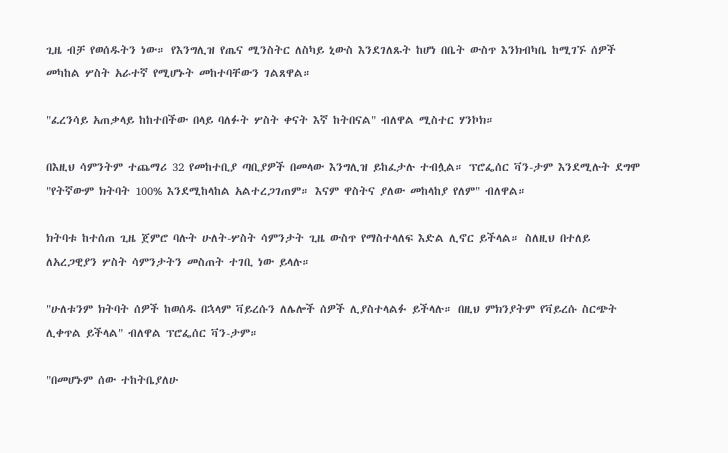ጊዜ ብቻ የወሰዱትን ነው። የእንግሊዝ የጤና ሚንስትር ለስካይ ኒውስ እንደገለጹት ከሆነ በቤት ውስጥ እንክብካቤ ከሚገኙ ሰዎች መካከል ሦስት አራተኛ የሚሆኑት መከተባቸውን ገልጸዋል።

"ፈረንሳይ አጠቃላይ ከከተበችው በላይ ባለፉት ሦስት ቀናት እኛ ከትበናል" ብለዋል ሚስተር ሃንኮክ።

በእዚህ ሳምንትም ተጨማሪ 32 የመከተቢያ ጣቢያዎች በመላው እንግሊዝ ይከፈታሉ ተብሏል። ፕሮፌሰር ቫን-ታም እንደሚሉት ደግሞ "የትኛውም ክትባት 100% እንደሚከላከል አልተረጋገጠም። እናም ዋስትና ያለው መከላከያ የለም" ብለዋል።

ክትባቱ ከተሰጠ ጊዜ ጀምሮ ባሉት ሁለት-ሦስት ሳምንታት ጊዜ ውስጥ የማስተላለፍ እድል ሊኖር ይችላል። ስለዚህ በተለይ ለአረጋዊያን ሦስት ሳምንታትን መስጠት ተገቢ ነው ይላሉ።

"ሁለቱንም ክትባት ሰዎች ከወሰዱ በኋላም ቫይረሱን ለሌሎች ሰዎች ሊያስተላልፉ ይችላሉ። በዚህ ምክንያትም የቫይረሱ ስርጭት ሊቀጥል ይችላል" ብለዋል ፕሮፌሰር ቫን-ታም።

"በመሆኑም ሰው ተከትቤያለሁ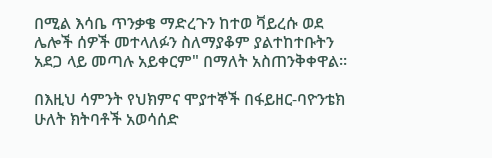በሚል እሳቤ ጥንቃቄ ማድረጉን ከተወ ቫይረሱ ወደ ሌሎች ሰዎች መተላለፉን ስለማያቆም ያልተከተቡትን አደጋ ላይ መጣሉ አይቀርም" በማለት አስጠንቅቀዋል።

በእዚህ ሳምንት የህክምና ሞያተኞች በፋይዘር-ባዮንቴክ ሁለት ክትባቶች አወሳሰድ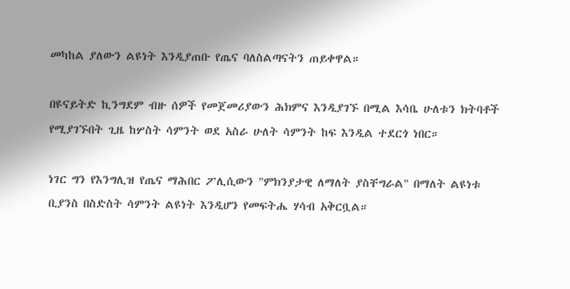መካከል ያለውን ልዩነት እንዲያጠቡ የጤና ባለስልጣናትን ጠይቀዋል።

በዩናይትድ ኪንግደም ብዙ ሰዎች የመጀመሪያውን ሕክምና እንዲያገኙ በሚል እሳቤ ሁለቱን ክትባቶች የሚያገኙበት ጊዜ ከሦስት ሳምንት ወደ አስራ ሁለት ሳምንት ከፍ እንዲል ተደርጎ ነበር።

ነገር ግን የእንግሊዝ የጤና ማሕበር ፖሊሲውን "ምክንያታዊ ለማለት ያስቸግራል" በማለት ልዩነቱ ቢያንስ በስድስት ሳምንት ልዩነት እንዲሆን የመፍትሔ ሃሳብ አቅርቧል።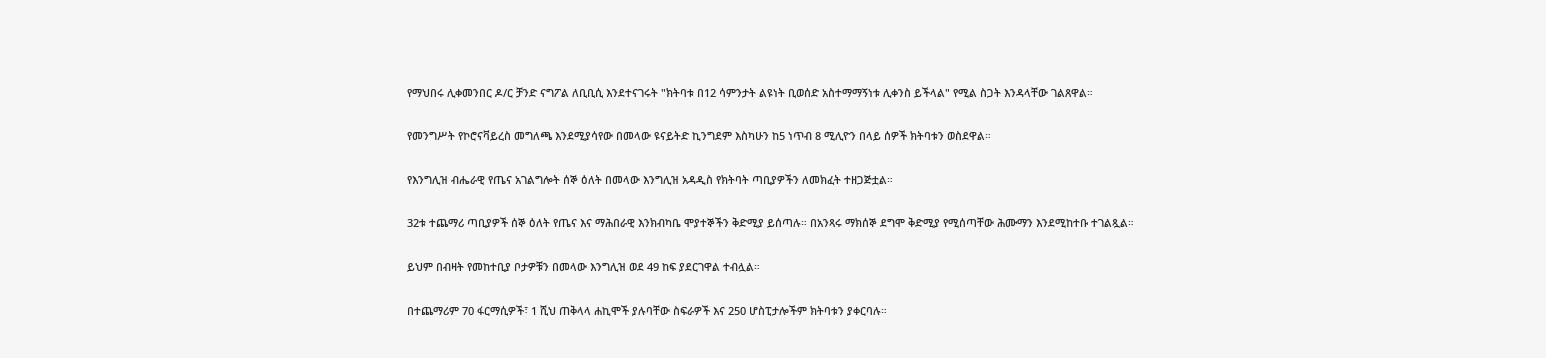የማህበሩ ሊቀመንበር ዶ/ር ቻንድ ናግፖል ለቢቢሲ እንደተናገሩት "ክትባቱ በ12 ሳምንታት ልዩነት ቢወሰድ አስተማማኝነቱ ሊቀንስ ይችላል" የሚል ስጋት እንዳላቸው ገልጸዋል።

የመንግሥት የኮሮናቫይረስ መግለጫ እንደሚያሳየው በመላው ዩናይትድ ኪንግደም እስካሁን ከ5 ነጥብ 8 ሚሊዮን በላይ ሰዎች ክትባቱን ወስደዋል።

የእንግሊዝ ብሔራዊ የጤና አገልግሎት ሰኞ ዕለት በመላው እንግሊዝ አዳዲስ የክትባት ጣቢያዎችን ለመክፈት ተዘጋጅቷል።

32ቱ ተጨማሪ ጣቢያዎች ሰኞ ዕለት የጤና እና ማሕበራዊ እንክብካቤ ሞያተኞችን ቅድሚያ ይሰጣሉ። በአንጻሩ ማክሰኞ ደግሞ ቅድሚያ የሚሰጣቸው ሕሙማን እንደሚከተቡ ተገልጿል።

ይህም በብዛት የመከተቢያ ቦታዎቹን በመላው እንግሊዝ ወደ 49 ከፍ ያደርገዋል ተብሏል።

በተጨማሪም 70 ፋርማሲዎች፣ 1 ሺህ ጠቅላላ ሐኪሞች ያሉባቸው ስፍራዎች እና 250 ሆስፒታሎችም ክትባቱን ያቀርባሉ።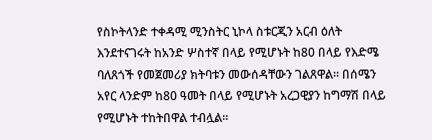የስኮትላንድ ተቀዳሚ ሚንስትር ኒኮላ ስቱርጂን አርብ ዕለት እንደተናገሩት ከአንድ ሦስተኛ በላይ የሚሆኑት ከ80 በላይ የእድሜ ባለጸጎች የመጀመሪያ ክትባቱን መውሰዳቸውን ገልጸዋል። በሰሜን አየር ላንድም ከ80 ዓመት በላይ የሚሆኑት አረጋዊያን ከግማሽ በላይ የሚሆኑት ተከትበዋል ተብሏል።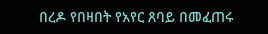በረዶ የበዛበት የአየር ጸባይ በመፈጠሩ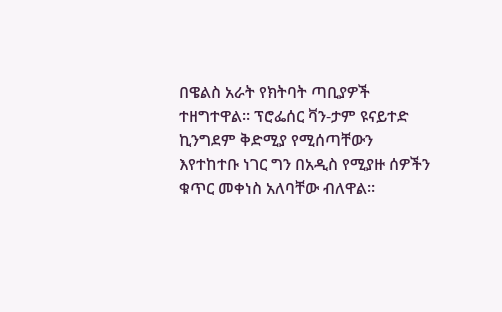በዌልስ አራት የክትባት ጣቢያዎች ተዘግተዋል። ፕሮፌሰር ቫን-ታም ዩናይተድ ኪንግደም ቅድሚያ የሚሰጣቸውን እየተከተቡ ነገር ግን በአዲስ የሚያዙ ሰዎችን ቁጥር መቀነስ አለባቸው ብለዋል።